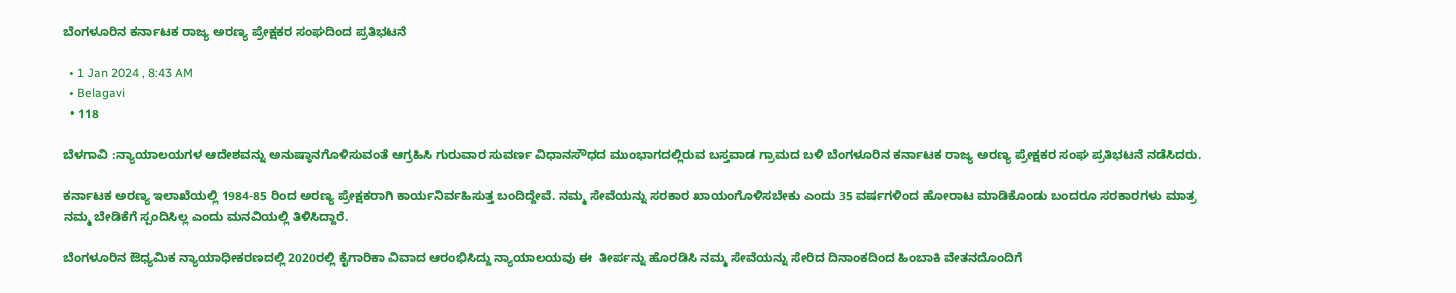ಬೆಂಗಳೂರಿನ ಕರ್ನಾಟಕ ರಾಜ್ಯ ಅರಣ್ಯ ಪ್ರೇಕ್ಷಕರ ಸಂಘದಿಂದ ಪ್ರತಿಭಟನೆ

  • 1 Jan 2024 , 8:43 AM
  • Belagavi
  • 118

ಬೆಳಗಾವಿ :ನ್ಯಾಯಾಲಯಗಳ ಆದೇಶವನ್ನು ಅನುಷ್ಠಾನಗೊಳಿಸುವಂತೆ ಆಗ್ರಹಿಸಿ ಗುರುವಾರ ಸುವರ್ಣ ವಿಧಾನಸೌಧದ ಮುಂಭಾಗದಲ್ಲಿರುವ ಬಸ್ತವಾಡ ಗ್ರಾಮದ ಬಳಿ ಬೆಂಗಳೂರಿನ ಕರ್ನಾಟಕ ರಾಜ್ಯ ಅರಣ್ಯ ಪ್ರೇಕ್ಷಕರ ಸಂಘ ಪ್ರತಿಭಟನೆ ನಡೆಸಿದರು.

ಕರ್ನಾಟಕ ಅರಣ್ಯ ಇಲಾಖೆಯಲ್ಲಿ 1984-85 ರಿಂದ ಅರಣ್ಯ ಪ್ರೇಕ್ಷಕರಾಗಿ ಕಾರ್ಯನಿರ್ವಹಿಸುತ್ತ ಬಂದಿದ್ದೇವೆ. ನಮ್ಮ ಸೇವೆಯನ್ನು ಸರಕಾರ ಖಾಯಂಗೊಳಿಸಬೇಕು ಎಂದು 35 ವರ್ಷಗಳಿಂದ ಹೋರಾಟ ಮಾಡಿಕೊಂಡು ಬಂದರೂ ಸರಕಾರಗಳು ಮಾತ್ರ ನಮ್ಮ ಬೇಡಿಕೆಗೆ ಸ್ಪಂದಿಸಿಲ್ಲ ಎಂದು ಮನವಿಯಲ್ಲಿ ತಿಳಿಸಿದ್ದಾರೆ.

ಬೆಂಗಳೂರಿನ ಔಧ್ಯಮಿಕ ನ್ಯಾಯಾಧೀಕರಣದಲ್ಲಿ 2020ರಲ್ಲಿ ಕೈಗಾರಿಕಾ ವಿವಾದ ಆರಂಭಿಸಿದ್ದು ನ್ಯಾಯಾಲಯವು ಈ  ತೀರ್ಪನ್ನು ಹೊರಡಿಸಿ ನಮ್ಮ ಸೇವೆಯನ್ನು ಸೇರಿದ ದಿನಾಂಕದಿಂದ ಹಿಂಬಾಕಿ ವೇತನದೊಂದಿಗೆ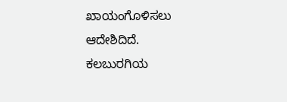ಖಾಯಂಗೊಳಿಸಲು ಆದೇಶಿದಿದೆ. ಕಲಬುರಗಿಯ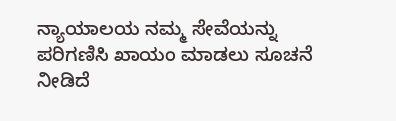ನ್ಯಾಯಾಲಯ ನಮ್ಮ ಸೇವೆಯನ್ನು ಪರಿಗಣಿಸಿ ಖಾಯಂ ಮಾಡಲು ಸೂಚನೆ ನೀಡಿದೆ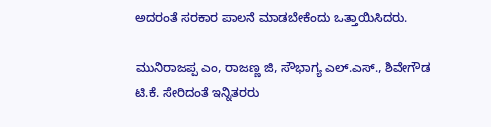ಅದರಂತೆ ಸರಕಾರ ಪಾಲನೆ ಮಾಡಬೇಕೆಂದು ಒತ್ತಾಯಿಸಿದರು.

ಮುನಿರಾಜಪ್ಪ ಎಂ, ರಾಜಣ್ಣ ಜಿ, ಸೌಭಾಗ್ಯ ಎಲ್.ಎಸ್., ಶಿವೇಗೌಡ ಟಿ.ಕೆ. ಸೇರಿದಂತೆ ಇನ್ನಿತರರು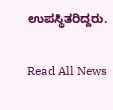ಉಪಸ್ಥಿತರಿದ್ದರು.

Read All News